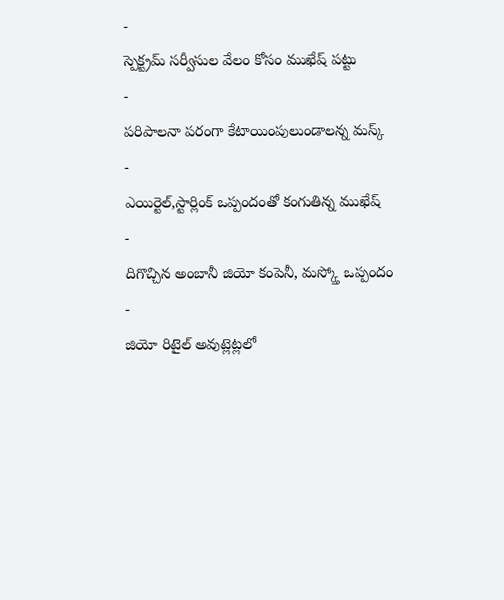-
స్పెక్ట్రమ్ సర్వీసుల వేలం కోసం ముఖేష్ పట్టు
-
పరిపాలనా పరంగా కేటాయింపులుండాలన్న మస్క్
-
ఎయిర్టెల్,స్టార్లింక్ ఒప్పందంతో కంగుతిన్న ముఖేష్
-
దిగొచ్చిన అంబానీ జియో కంపెనీ, మస్క్తో ఒప్పందం
-
జియో రిటైల్ అవుట్లెట్లలో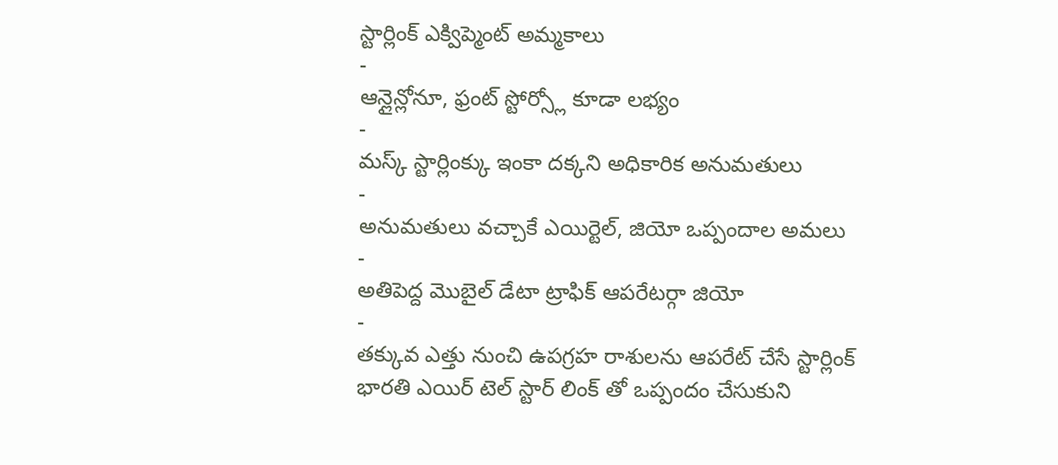స్టార్లింక్ ఎక్విప్మెంట్ అమ్మకాలు
-
ఆన్లైన్లోనూ, ఫ్రంట్ స్టోర్స్లో కూడా లభ్యం
-
మస్క్ స్టార్లింక్కు ఇంకా దక్కని అధికారిక అనుమతులు
-
అనుమతులు వచ్చాకే ఎయిర్టెల్, జియో ఒప్పందాల అమలు
-
అతిపెద్ద మొబైల్ డేటా ట్రాఫిక్ ఆపరేటర్గా జియో
-
తక్కువ ఎత్తు నుంచి ఉపగ్రహ రాశులను ఆపరేట్ చేసే స్టార్లింక్
భారతి ఎయిర్ టెల్ స్టార్ లింక్ తో ఒప్పందం చేసుకుని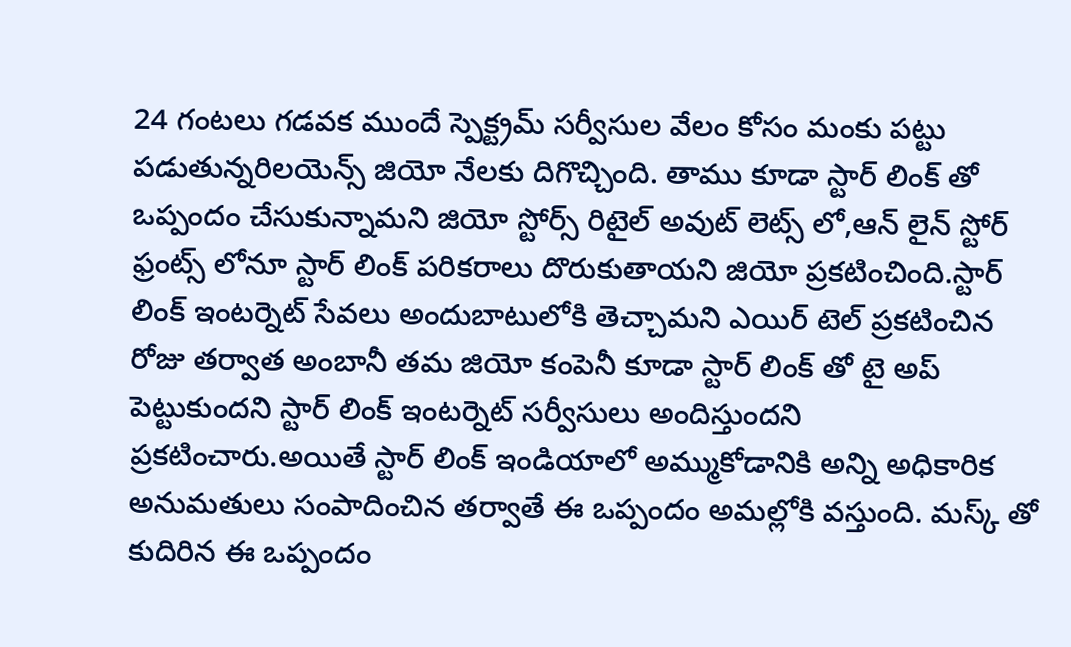24 గంటలు గడవక ముందే స్పెక్ట్రమ్ సర్వీసుల వేలం కోసం మంకు పట్టు పడుతున్నరిలయెన్స్ జియో నేలకు దిగొచ్చింది. తాము కూడా స్టార్ లింక్ తో ఒప్పందం చేసుకున్నామని జియో స్టోర్స్ రిటైల్ అవుట్ లెట్స్ లో,ఆన్ లైన్ స్టోర్ ఫ్రంట్స్ లోనూ స్టార్ లింక్ పరికరాలు దొరుకుతాయని జియో ప్రకటించింది.స్టార్ లింక్ ఇంటర్నెట్ సేవలు అందుబాటులోకి తెచ్చామని ఎయిర్ టెల్ ప్రకటించిన రోజు తర్వాత అంబానీ తమ జియో కంపెనీ కూడా స్టార్ లింక్ తో టై అప్ పెట్టుకుందని స్టార్ లింక్ ఇంటర్నెట్ సర్వీసులు అందిస్తుందని ప్రకటించారు.అయితే స్టార్ లింక్ ఇండియాలో అమ్ముకోడానికి అన్ని అధికారిక అనుమతులు సంపాదించిన తర్వాతే ఈ ఒప్పందం అమల్లోకి వస్తుంది. మస్క్ తో కుదిరిన ఈ ఒప్పందం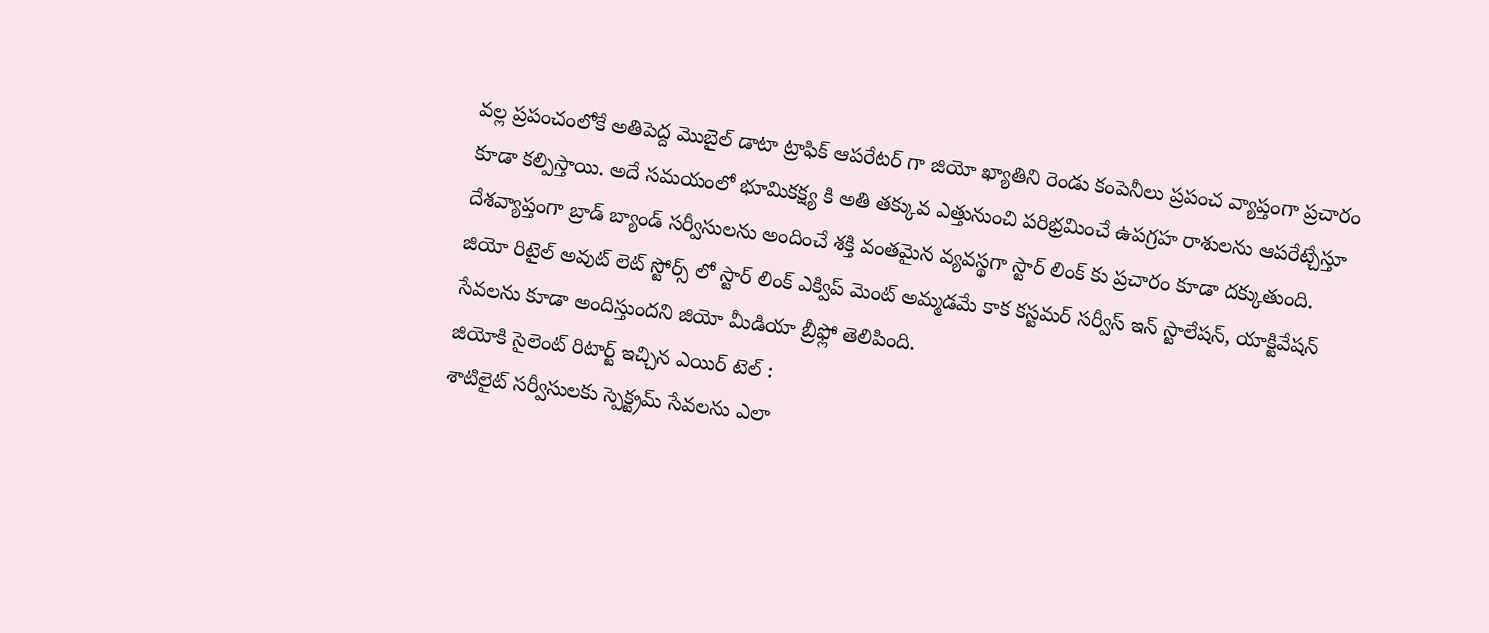వల్ల ప్రపంచంలోకే అతిపెద్ద మొబైల్ డాటా ట్రాఫిక్ ఆపరేటర్ గా జియో ఖ్యాతిని రెండు కంపెనీలు ప్రపంచ వ్యాప్తంగా ప్రచారం కూడా కల్పిస్తాయి. అదే సమయంలో భూమికక్ష్య కి అతి తక్కువ ఎత్తునుంచి పరిభ్రమించే ఉపగ్రహ రాశులను ఆపరేట్చేస్తూ దేశవ్యాప్తంగా బ్రాడ్ బ్యాండ్ సర్వీసులను అందించే శక్తి వంతమైన వ్యవస్థగా స్టార్ లింక్ కు ప్రచారం కూడా దక్కుతుంది. జియో రిటైల్ అవుట్ లెట్ స్టోర్స్ లో స్టార్ లింక్ ఎక్విప్ మెంట్ అమ్మడమే కాక కస్టమర్ సర్వీస్ ఇన్ స్టాలేషన్, యాక్టివేషన్ సేవలను కూడా అందిస్తుందని జియో మీడియా బ్రీఫ్లో తెలిపింది.
జియోకి సైలెంట్ రిటార్ట్ ఇచ్చిన ఎయిర్ టెల్ :
శాటిలైట్ సర్వీసులకు స్పెక్ట్రమ్ సేవలను ఎలా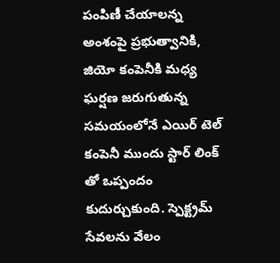పంపిణీ చేయాలన్న అంశంపై ప్రభుత్వానికి, జియో కంపెనీకి మధ్య ఘర్షణ జరుగుతున్న సమయంలోనే ఎయిర్ టెల్ కంపెనీ ముందు స్టార్ లింక్ తో ఒప్పందం కుదుర్చుకుంది. స్పెక్ట్రమ్ సేవలను వేలం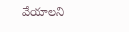వేయాలని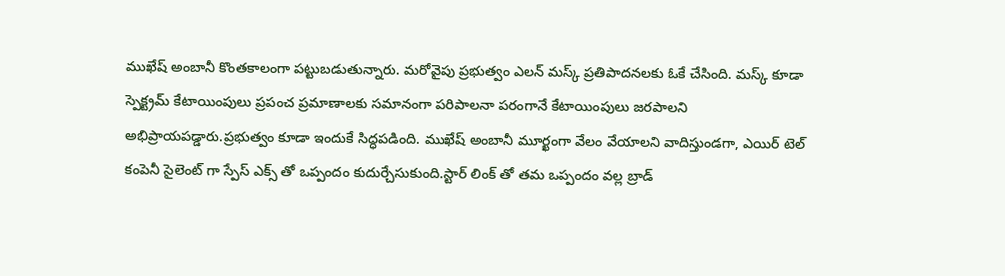ముఖేష్ అంబానీ కొంతకాలంగా పట్టుబడుతున్నారు. మరోవైపు ప్రభుత్వం ఎలన్ మస్క్ ప్రతిపాదనలకు ఓకే చేసింది. మస్క్ కూడా స్పెక్ట్రమ్ కేటాయింపులు ప్రపంచ ప్రమాణాలకు సమానంగా పరిపాలనా పరంగానే కేటాయింపులు జరపాలని అభిప్రాయపడ్డారు.ప్రభుత్వం కూడా ఇందుకే సిద్ధపడింది. ముఖేష్ అంబానీ మూర్ఖంగా వేలం వేయాలని వాదిస్తుండగా, ఎయిర్ టెల్ కంపెనీ సైలెంట్ గా స్పేస్ ఎక్స్ తో ఒప్పందం కుదుర్చేసుకుంది.స్టార్ లింక్ తో తమ ఒప్పందం వల్ల బ్రాడ్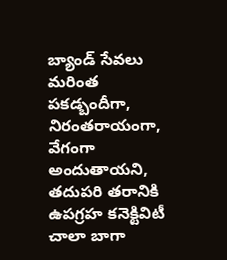బ్యాండ్ సేవలు మరింత పకడ్బందీగా, నిరంతరాయంగా, వేగంగా అందుతాయని, తదుపరి తరానికి ఉపగ్రహ కనెక్టివిటీ చాలా బాగా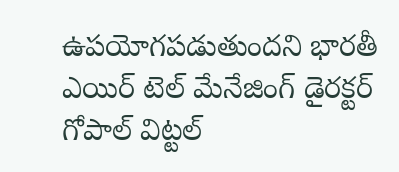ఉపయోగపడుతుందని భారతీ ఎయిర్ టెల్ మేనేజింగ్ డైరక్టర్ గోపాల్ విట్టల్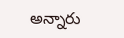అన్నారు